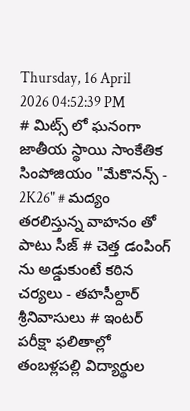Thursday, 16 April 2026 04:52:39 PM
# మిట్స్ లో ఘనంగా జాతీయ స్థాయి సాంకేతిక సింపోజియం "మేకొనన్స్ - 2K26" # మద్యం తరలిస్తున్న వాహనం తో పాటు సీజ్ # చెత్త డంపింగ్ ను అడ్డుకుంటే కఠిన చర్యలు - తహసీల్దార్ శ్రీనివాసులు # ఇంటర్ పరీక్షా ఫలితాల్లో తంబళ్లపల్లి విద్యార్థుల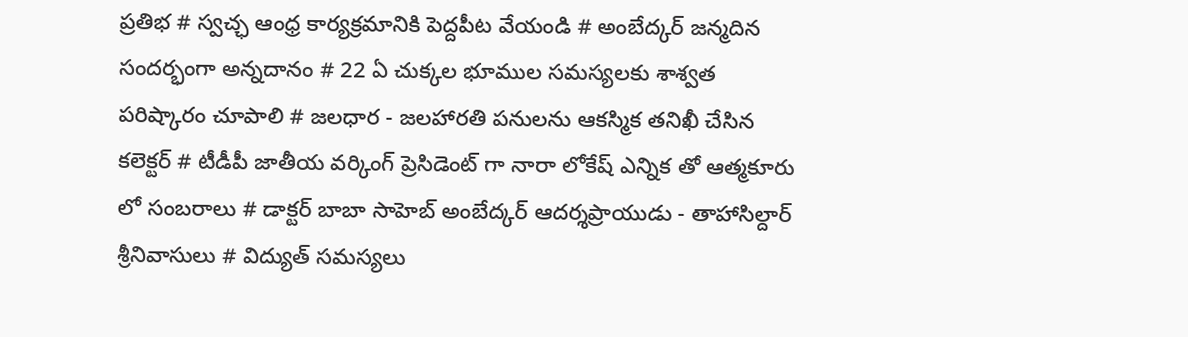ప్రతిభ # స్వచ్ఛ ఆంధ్ర కార్యక్రమానికి పెద్దపీట వేయండి # అంబేద్కర్ జన్మదిన సందర్భంగా అన్నదానం # 22 ఏ చుక్కల భూముల సమస్యలకు శాశ్వత పరిష్కారం చూపాలి # జలధార - జలహారతి పనులను ఆకస్మిక తనిఖీ చేసిన కలెక్టర్ # టీడీపీ జాతీయ వర్కింగ్ ప్రెసిడెంట్ గా నారా లోకేష్ ఎన్నిక తో ఆత్మకూరు లో సంబరాలు # డాక్టర్ బాబా సాహెబ్ అంబేద్కర్ ఆదర్శప్రాయుడు - తాహాసిల్దార్ శ్రీనివాసులు # విద్యుత్ సమస్యలు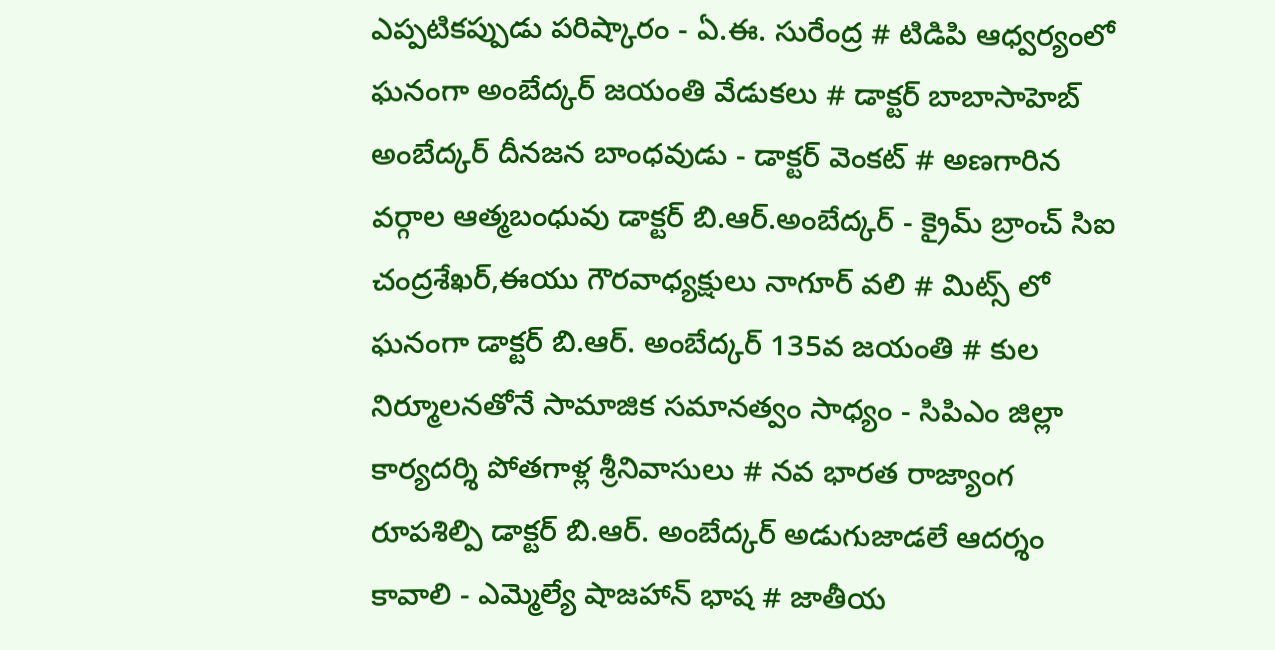ఎప్పటికప్పుడు పరిష్కారం - ఏ.ఈ. సురేంద్ర # టిడిపి ఆధ్వర్యంలో ఘనంగా అంబేద్కర్ జయంతి వేడుకలు # డాక్టర్ బాబాసాహెబ్ అంబేద్కర్ దీనజన బాంధవుడు - డాక్టర్ వెంకట్ # అణగారిన వర్గాల ఆత్మబంధువు డాక్టర్ బి.ఆర్.అంబేద్కర్ - క్రైమ్ బ్రాంచ్ సిఐ చంద్రశేఖర్,ఈయు గౌరవాధ్యక్షులు నాగూర్ వలి # మిట్స్ లో ఘనంగా డాక్టర్ బి.ఆర్. అంబేద్కర్ 135వ జయంతి # కుల నిర్మూలనతోనే సామాజిక సమానత్వం సాధ్యం - సిపిఎం జిల్లా కార్యదర్శి పోతగాళ్ల శ్రీనివాసులు # నవ భారత రాజ్యాంగ రూపశిల్పి డాక్టర్ బి.ఆర్. అంబేద్కర్ అడుగుజాడలే ఆదర్శం కావాలి - ఎమ్మెల్యే షాజహాన్ భాష # జాతీయ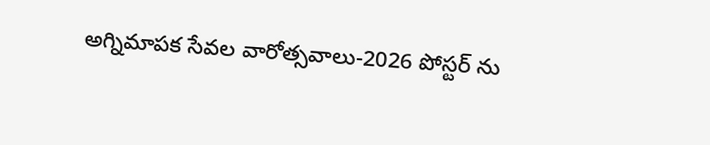అగ్నిమాపక సేవల వారోత్సవాలు-2026 పోస్టర్ ను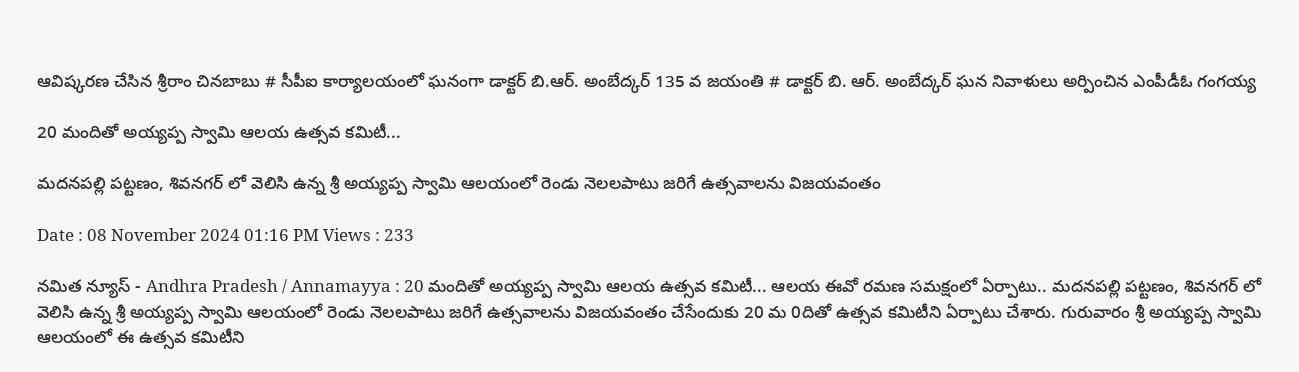ఆవిష్కరణ చేసిన శ్రీరాం చినబాబు # సీపీఐ కార్యాలయంలో ఘనంగా డాక్టర్ బి.ఆర్. అంబేద్కర్ 135 వ జయంతి # డాక్టర్ బి. ఆర్. అంబేద్కర్ ఘన నివాళులు అర్పించిన ఎంపీడీఓ గంగయ్య

20 మందితో అయ్యప్ప స్వామి ఆలయ ఉత్సవ కమిటీ...

మదనపల్లి పట్టణం, శివనగర్ లో వెలిసి ఉన్న శ్రీ అయ్యప్ప స్వామి ఆలయంలో రెండు నెలలపాటు జరిగే ఉత్సవాలను విజయవంతం

Date : 08 November 2024 01:16 PM Views : 233

నమిత న్యూస్ - Andhra Pradesh / Annamayya : 20 మందితో అయ్యప్ప స్వామి ఆలయ ఉత్సవ కమిటీ... ఆలయ ఈవో రమణ సమక్షంలో ఏర్పాటు.. మదనపల్లి పట్టణం, శివనగర్ లో వెలిసి ఉన్న శ్రీ అయ్యప్ప స్వామి ఆలయంలో రెండు నెలలపాటు జరిగే ఉత్సవాలను విజయవంతం చేసేందుకు 20 మ 0దితో ఉత్సవ కమిటీని ఏర్పాటు చేశారు. గురువారం శ్రీ అయ్యప్ప స్వామి ఆలయంలో ఈ ఉత్సవ కమిటీని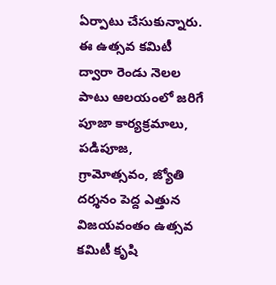ఏర్పాటు చేసుకున్నారు. ఈ ఉత్సవ కమిటీ ద్వారా రెండు నెలల పాటు ఆలయంలో జరిగే పూజా కార్యక్రమాలు, పడిపూజ, గ్రామోత్సవం, జ్యోతి దర్శనం పెద్ద ఎత్తున విజయవంతం ఉత్సవ కమిటీ కృషి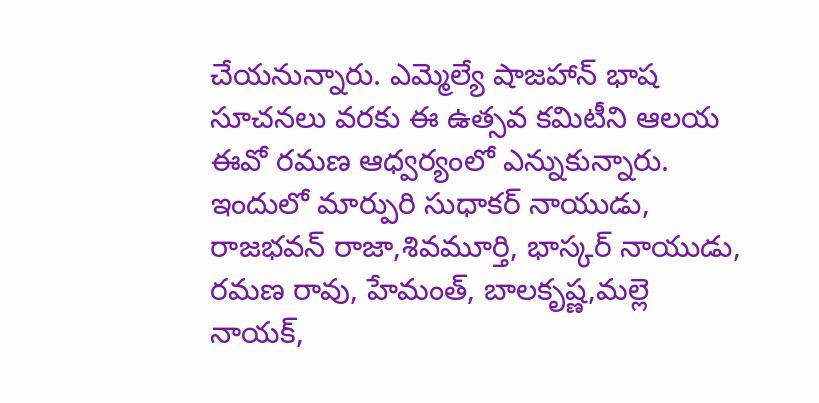చేయనున్నారు. ఎమ్మెల్యే షాజహాన్ భాష సూచనలు వరకు ఈ ఉత్సవ కమిటీని ఆలయ ఈవో రమణ ఆధ్వర్యంలో ఎన్నుకున్నారు. ఇందులో మార్పురి సుధాకర్ నాయుడు, రాజభవన్ రాజా,శివమూర్తి, భాస్కర్ నాయుడు, రమణ రావు, హేమంత్, బాలకృష్ణ,మల్లె నాయక్,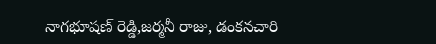నాగభూషణ్ రెడ్డి,జర్మనీ రాజు, డంకనచారి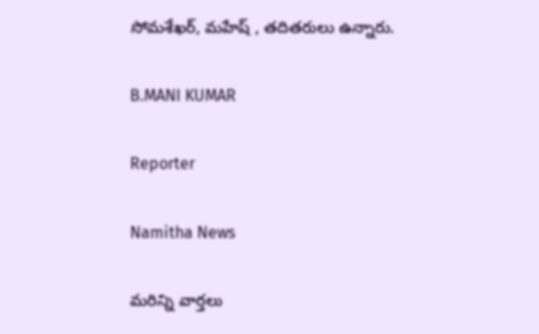సోమశేఖర్, మహేష్ , తదితరులు ఉన్నారు.

B.MANI KUMAR

Reporter

Namitha News

మరిన్ని వార్తలు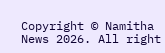Copyright © Namitha News 2026. All right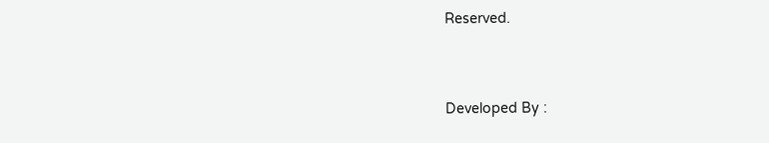Reserved.



Developed By :